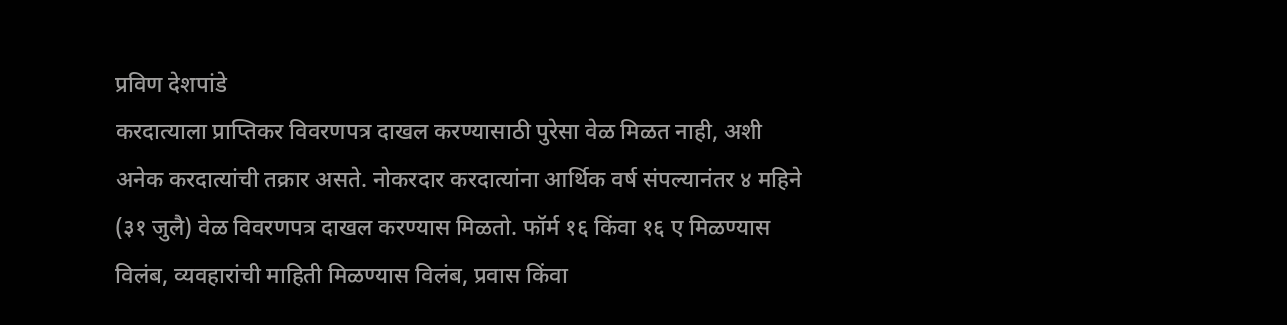प्रविण देशपांडे
करदात्याला प्राप्तिकर विवरणपत्र दाखल करण्यासाठी पुरेसा वेळ मिळत नाही, अशी अनेक करदात्यांची तक्रार असते. नोकरदार करदात्यांना आर्थिक वर्ष संपल्यानंतर ४ महिने (३१ जुलै) वेळ विवरणपत्र दाखल करण्यास मिळतो. फॉर्म १६ किंवा १६ ए मिळण्यास विलंब, व्यवहारांची माहिती मिळण्यास विलंब, प्रवास किंवा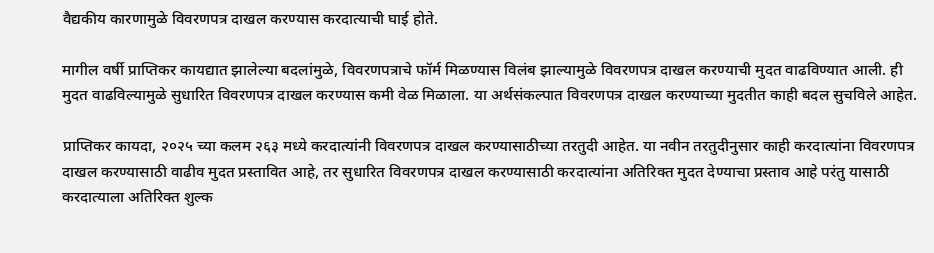वैद्यकीय कारणामुळे विवरणपत्र दाखल करण्यास करदात्याची घाई होते.

मागील वर्षी प्राप्तिकर कायद्यात झालेल्या बदलांमुळे, विवरणपत्राचे फॉर्म मिळण्यास विलंब झाल्यामुळे विवरणपत्र दाखल करण्याची मुदत वाढविण्यात आली. ही मुदत वाढविल्यामुळे सुधारित विवरणपत्र दाखल करण्यास कमी वेळ मिळाला. या अर्थसंकल्पात विवरणपत्र दाखल करण्याच्या मुदतीत काही बदल सुचविले आहेत.

प्राप्तिकर कायदा, २०२५ च्या कलम २६३ मध्ये करदात्यांनी विवरणपत्र दाखल करण्यासाठीच्या तरतुदी आहेत. या नवीन तरतुदीनुसार काही करदात्यांना विवरणपत्र दाखल करण्यासाठी वाढीव मुदत प्रस्तावित आहे, तर सुधारित विवरणपत्र दाखल करण्यासाठी करदात्यांना अतिरिक्त मुदत देण्याचा प्रस्ताव आहे परंतु यासाठी करदात्याला अतिरिक्त शुल्क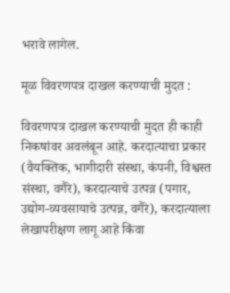भरावे लागेल.

मूळ विवरणपत्र दाखल करण्याची मुदत :

विवरणपत्र दाखल करण्याची मुदत ही काही निकषांवर अवलंबून आहे. करदात्याचा प्रकार (वैयक्तिक, भागीदारी संस्था, कंपनी, विश्वस्त संस्था, वगैरे), करदात्याचे उत्पन्न (पगार, उद्योग-व्यवसायाचे उत्पन्न, वगैरे), करदात्याला लेखापरीक्षण लागू आहे किंवा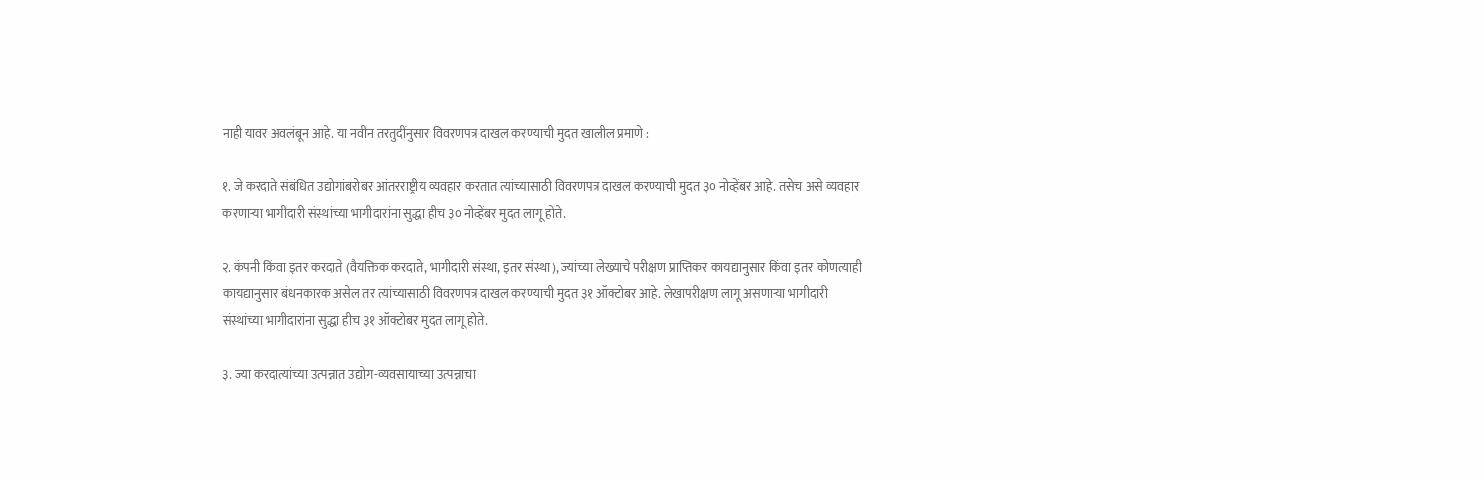नाही यावर अवलंबून आहे. या नवीन तरतुदींनुसार विवरणपत्र दाखल करण्याची मुदत खालील प्रमाणे :

१. जे करदाते संबंधित उद्योगांबरोबर आंतरराष्ट्रीय व्यवहार करतात त्यांच्यासाठी विवरणपत्र दाखल करण्याची मुदत ३० नोव्हेंबर आहे. तसेच असे व्यवहार करणाऱ्या भागीदारी संस्थांच्या भागीदारांना सुद्धा हीच ३० नोव्हेंबर मुदत लागू होते.

२. कंपनी किंवा इतर करदाते (वैयक्तिक करदाते, भागीदारी संस्था, इतर संस्था), ज्यांच्या लेख्याचे परीक्षण प्राप्तिकर कायद्यानुसार किंवा इतर कोणत्याही कायद्यानुसार बंधनकारक असेल तर त्यांच्यासाठी विवरणपत्र दाखल करण्याची मुदत ३१ ऑक्टोबर आहे. लेखापरीक्षण लागू असणाऱ्या भागीदारी संस्थांच्या भागीदारांना सुद्धा हीच ३१ ऑक्टोबर मुदत लागू होते.

३. ज्या करदात्यांच्या उत्पन्नात उद्योग-व्यवसायाच्या उत्पन्नाचा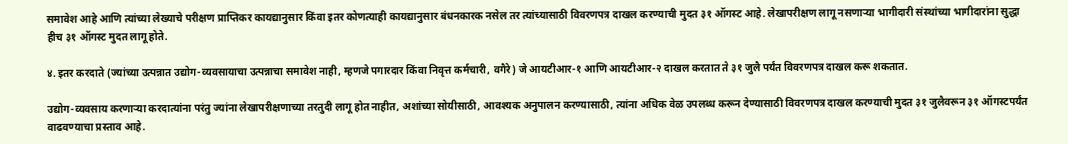समावेश आहे आणि त्यांच्या लेख्याचे परीक्षण प्राप्तिकर कायद्यानुसार किंवा इतर कोणत्याही कायद्यानुसार बंधनकारक नसेल तर त्यांच्यासाठी विवरणपत्र दाखल करण्याची मुदत ३१ ऑगस्ट आहे. लेखापरीक्षण लागू नसणाऱ्या भागीदारी संस्थांच्या भागीदारांना सुद्धा हीच ३१ ऑगस्ट मुदत लागू होते.

४. इतर करदाते (ज्यांच्या उत्पन्नात उद्योग-व्यवसायाचा उत्पन्नाचा समावेश नाही, म्हणजे पगारदार किंवा निवृत्त कर्मचारी, वगैरे) जे आयटीआर-१ आणि आयटीआर-२ दाखल करतात ते ३१ जुलै पर्यंत विवरणपत्र दाखल करू शकतात.

उद्योग-व्यवसाय करणाऱ्या करदात्यांना परंतु ज्यांना लेखापरीक्षणाच्या तरतुदी लागू होत नाहीत, अशांच्या सोयीसाठी, आवश्यक अनुपालन करण्यासाठी, त्यांना अधिक वेळ उपलब्ध करून देण्यासाठी विवरणपत्र दाखल करण्याची मुदत ३१ जुलैवरून ३१ ऑगस्टपर्यंत वाढवण्याचा प्रस्ताव आहे.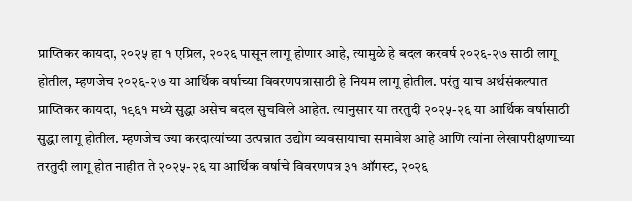प्राप्तिकर कायदा, २०२५ हा १ एप्रिल, २०२६ पासून लागू होणार आहे, त्यामुळे हे बदल करवर्ष २०२६-२७ साठी लागू होतील, म्हणजेच २०२६-२७ या आर्थिक वर्षाच्या विवरणपत्रासाठी हे नियम लागू होतील. परंतु याच अर्थसंकल्पात प्राप्तिकर कायदा, १९६१ मध्ये सुद्धा असेच बदल सुचविले आहेत. त्यानुसार या तरतुदी २०२५-२६ या आर्थिक वर्षासाठी सुद्धा लागू होतील. म्हणजेच ज्या करदात्यांच्या उत्पन्नात उद्योग व्यवसायाचा समावेश आहे आणि त्यांना लेखापरीक्षणाच्या तरतुदी लागू होत नाहीत ते २०२५-२६ या आर्थिक वर्षाचे विवरणपत्र ३१ ऑगस्ट, २०२६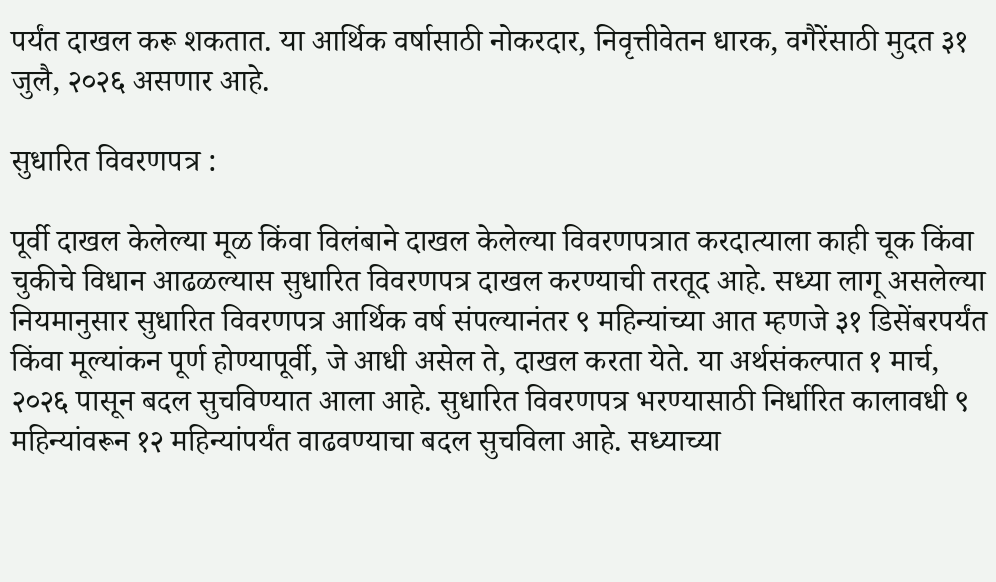पर्यंत दाखल करू शकतात. या आर्थिक वर्षासाठी नोकरदार, निवृत्तीवेतन धारक, वगैरेंसाठी मुदत ३१ जुलै, २०२६ असणार आहे.

सुधारित विवरणपत्र :

पूर्वी दाखल केलेल्या मूळ किंवा विलंबाने दाखल केलेल्या विवरणपत्रात करदात्याला काही चूक किंवा चुकीचे विधान आढळल्यास सुधारित विवरणपत्र दाखल करण्याची तरतूद आहे. सध्या लागू असलेल्या नियमानुसार सुधारित विवरणपत्र आर्थिक वर्ष संपल्यानंतर ९ महिन्यांच्या आत म्हणजे ३१ डिसेंबरपर्यंत किंवा मूल्यांकन पूर्ण होण्यापूर्वी, जे आधी असेल ते, दाखल करता येते. या अर्थसंकल्पात १ मार्च, २०२६ पासून बदल सुचविण्यात आला आहे. सुधारित विवरणपत्र भरण्यासाठी निर्धारित कालावधी ९ महिन्यांवरून १२ महिन्यांपर्यंत वाढवण्याचा बदल सुचविला आहे. सध्याच्या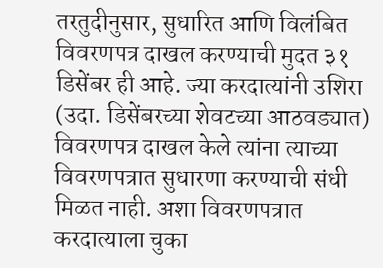तरतुदीनुसार, सुधारित आणि विलंबित विवरणपत्र दाखल करण्याची मुदत ३१ डिसेंबर ही आहे. ज्या करदात्यांनी उशिरा (उदा. डिसेंबरच्या शेवटच्या आठवड्यात) विवरणपत्र दाखल केले त्यांना त्याच्या विवरणपत्रात सुधारणा करण्याची संधी मिळत नाही. अशा विवरणपत्रात करदात्याला चुका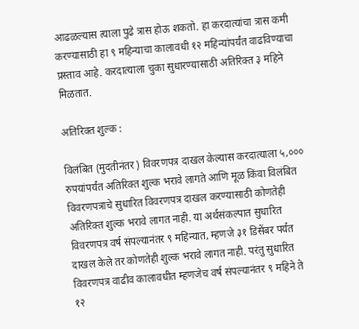आढळल्यास त्याला पुढे त्रास होऊ शकतो. हा करदात्यांचा त्रास कमी करण्यासाठी हा ९ महिन्याचा कालावधी १२ महिन्यांपर्यंत वाढविण्याचा प्रस्ताव आहे. करदात्याला चुका सुधारण्यासाठी अतिरिक्त ३ महिने मिळतात.

अतिरिक्त शुल्क :

विलंबित (मुदतीनंतर) विवरणपत्र दाखल केल्यास करदात्याला ५,००० रुपयांपर्यंत अतिरिक्त शुल्क भरावे लागते आणि मूळ किंवा विलंबित विवरणपत्राचे सुधारित विवरणपत्र दाखल करण्यासाठी कोणतेही अतिरिक्त शुल्क भरावे लागत नाही. या अर्थसंकल्पात सुधारित विवरणपत्र वर्ष संपल्यानंतर ९ महिन्यात, म्हणजे ३१ डिसेंबर पर्यंत दाखल केले तर कोणतेही शुल्क भरावे लागत नाही. परंतु सुधारित विवरणपत्र वाढीव कालावधीत म्हणजेच वर्ष संपल्यानंतर ९ महिने ते १२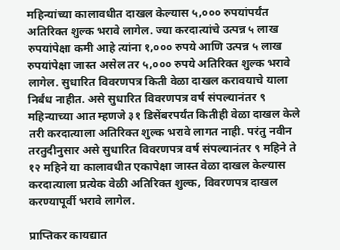महिन्यांच्या कालावधीत दाखल केल्यास ५,००० रुपयांपर्यंत अतिरिक्त शुल्क भरावे लागेल. ज्या करदात्यांचे उत्पन्न ५ लाख रुपयांपेक्षा कमी आहे त्यांना १,००० रुपये आणि उत्पन्न ५ लाख रुपयांपेक्षा जास्त असेल तर ५,००० रुपये अतिरिक्त शुल्क भरावे लागेल. सुधारित विवरणपत्र किती वेळा दाखल करावयाचे याला निर्बंध नाहीत. असे सुधारित विवरणपत्र वर्ष संपल्यानंतर ९ महिन्याच्या आत म्हणजे ३१ डिसेंबरपर्यंत कितीही वेळा दाखल केले तरी करदात्याला अतिरिक्त शुल्क भरावे लागत नाही. परंतु नवीन तरतुदीनुसार असे सुधारित विवरणपत्र वर्ष संपल्यानंतर ९ महिने ते १२ महिने या कालावधीत एकापेक्षा जास्त वेळा दाखल केल्यास करदात्याला प्रत्येक वेळी अतिरिक्त शुल्क, विवरणपत्र दाखल करण्यापूर्वी भरावे लागेल.

प्राप्तिकर कायद्यात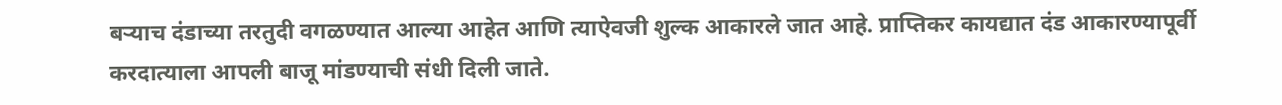बऱ्याच दंडाच्या तरतुदी वगळण्यात आल्या आहेत आणि त्याऐवजी शुल्क आकारले जात आहे. प्राप्तिकर कायद्यात दंड आकारण्यापूर्वी करदात्याला आपली बाजू मांडण्याची संधी दिली जाते.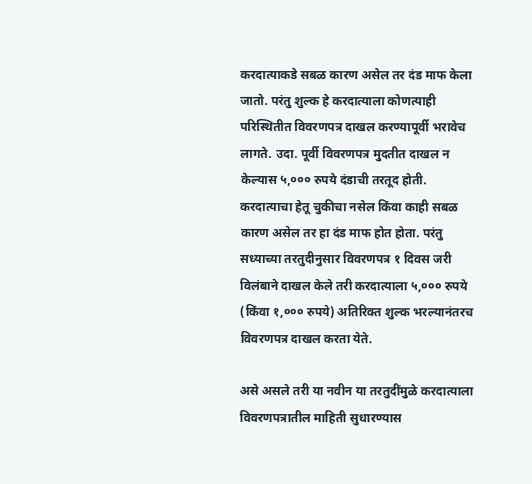करदात्याकडे सबळ कारण असेल तर दंड माफ केला जातो. परंतु शुल्क हे करदात्याला कोणत्याही परिस्थितीत विवरणपत्र दाखल करण्यापूर्वी भरावेच लागते. उदा. पूर्वी विवरणपत्र मुदतीत दाखल न केल्यास ५,००० रुपये दंडाची तरतूद होती. करदात्याचा हेतू चुकीचा नसेल किंवा काही सबळ कारण असेल तर हा दंड माफ होत होता. परंतु सध्याच्या तरतुदीनुसार विवरणपत्र १ दिवस जरी विलंबाने दाखल केले तरी करदात्याला ५,००० रुपये (किंवा १,००० रुपये) अतिरिक्त शुल्क भरल्यानंतरच विवरणपत्र दाखल करता येते.

असे असले तरी या नवीन या तरतुदींमुळे करदात्याला विवरणपत्रातील माहिती सुधारण्यास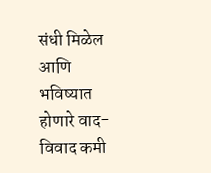संधी मिळेल आणि भविष्यात होणारे वाद-विवाद कमी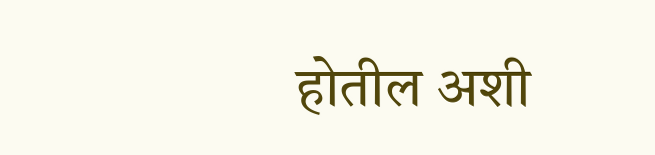होतील अशी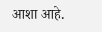आशा आहे.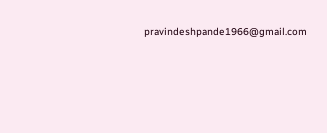pravindeshpande1966@gmail.com